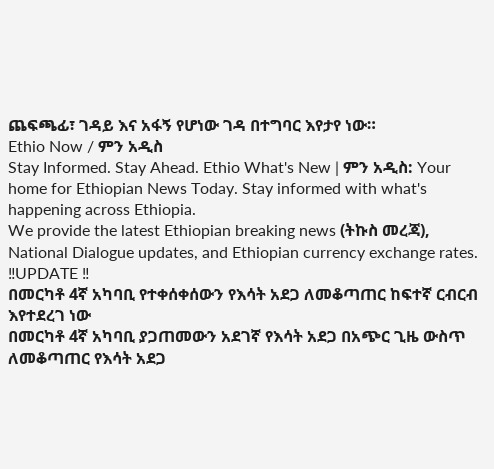ጨፍጫፊ፣ ገዳይ እና አፋኝ የሆነው ገዳ በተግባር እየታየ ነው።
Ethio Now / ምን አዲስ
Stay Informed. Stay Ahead. Ethio What's New | ምን አዲስ: Your home for Ethiopian News Today. Stay informed with what's happening across Ethiopia.
We provide the latest Ethiopian breaking news (ትኩስ መረጃ), National Dialogue updates, and Ethiopian currency exchange rates.
‼UPDATE ‼
በመርካቶ 4ኛ አካባቢ የተቀሰቀሰውን የእሳት አደጋ ለመቆጣጠር ከፍተኛ ርብርብ እየተደረገ ነው
በመርካቶ 4ኛ አካባቢ ያጋጠመውን አደገኛ የእሳት አደጋ በአጭር ጊዜ ውስጥ ለመቆጣጠር የእሳት አደጋ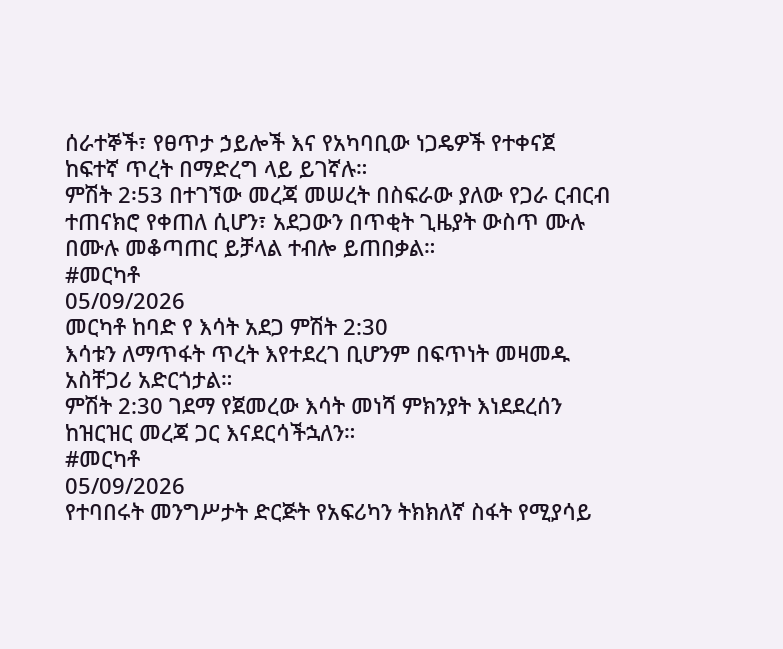ሰራተኞች፣ የፀጥታ ኃይሎች እና የአካባቢው ነጋዴዎች የተቀናጀ ከፍተኛ ጥረት በማድረግ ላይ ይገኛሉ።
ምሽት 2፡53 በተገኘው መረጃ መሠረት በስፍራው ያለው የጋራ ርብርብ ተጠናክሮ የቀጠለ ሲሆን፣ አደጋውን በጥቂት ጊዜያት ውስጥ ሙሉ በሙሉ መቆጣጠር ይቻላል ተብሎ ይጠበቃል።
#መርካቶ
05/09/2026
መርካቶ ከባድ የ እሳት አደጋ ምሽት 2:30
እሳቱን ለማጥፋት ጥረት እየተደረገ ቢሆንም በፍጥነት መዛመዱ አስቸጋሪ አድርጎታል።
ምሽት 2:30 ገደማ የጀመረው እሳት መነሻ ምክንያት እነደደረሰን ከዝርዝር መረጃ ጋር እናደርሳችኋለን።
#መርካቶ
05/09/2026
የተባበሩት መንግሥታት ድርጅት የአፍሪካን ትክክለኛ ስፋት የሚያሳይ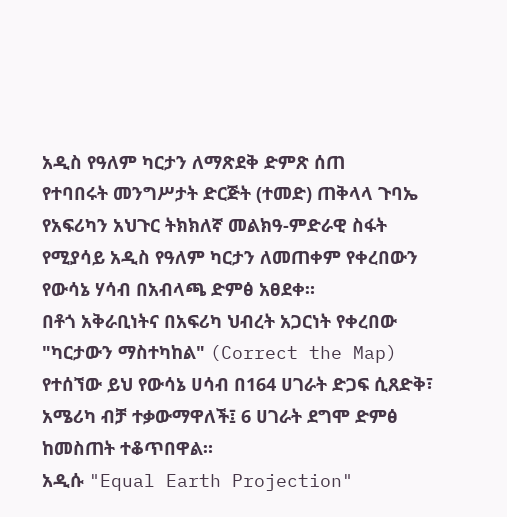አዲስ የዓለም ካርታን ለማጽደቅ ድምጽ ሰጠ
የተባበሩት መንግሥታት ድርጅት (ተመድ) ጠቅላላ ጉባኤ የአፍሪካን አህጉር ትክክለኛ መልክዓ-ምድራዊ ስፋት የሚያሳይ አዲስ የዓለም ካርታን ለመጠቀም የቀረበውን የውሳኔ ሃሳብ በአብላጫ ድምፅ አፀደቀ።
በቶጎ አቅራቢነትና በአፍሪካ ህብረት አጋርነት የቀረበው "ካርታውን ማስተካከል" (Correct the Map) የተሰኘው ይህ የውሳኔ ሀሳብ በ164 ሀገራት ድጋፍ ሲጸድቅ፣ አሜሪካ ብቻ ተቃውማዋለች፤ 6 ሀገራት ደግሞ ድምፅ ከመስጠት ተቆጥበዋል።
አዲሱ "Equal Earth Projection"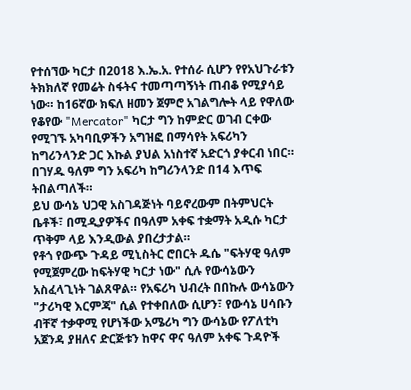የተሰኘው ካርታ በ2018 እ.ኤ.አ. የተሰራ ሲሆን የየአህጉራቱን ትክክለኛ የመሬት ስፋትና ተመጣጣኝነት ጠብቆ የሚያሳይ ነው። ከ16ኛው ክፍለ ዘመን ጀምሮ አገልግሎት ላይ የዋለው የቆየው "Mercator" ካርታ ግን ከምድር ወገብ ርቀው የሚገኙ አካባቢዎችን አግዝፎ በማሳየት አፍሪካን ከግሪንላንድ ጋር እኩል ያህል አነስተኛ አድርጎ ያቀርብ ነበር። በገሃዱ ዓለም ግን አፍሪካ ከግሪንላንድ በ14 እጥፍ ትበልጣለች።
ይህ ውሳኔ ህጋዊ አስገዳጅነት ባይኖረውም በትምህርት ቤቶች፣ በሚዲያዎችና በዓለም አቀፍ ተቋማት አዲሱ ካርታ ጥቅም ላይ እንዲውል ያበረታታል።
የቶጎ የውጭ ጉዳይ ሚኒስትር ሮበርት ዱሴ "ፍትሃዊ ዓለም የሚጀምረው ከፍትሃዊ ካርታ ነው" ሲሉ የውሳኔውን አስፈላጊነት ገልጸዋል። የአፍሪካ ህብረት በበኩሉ ውሳኔውን "ታሪካዊ እርምጃ" ሲል የተቀበለው ሲሆን፣ የውሳኔ ሀሳቡን ብቸኛ ተቃዋሚ የሆነችው አሜሪካ ግን ውሳኔው የፖለቲካ አጀንዳ ያዘለና ድርጅቱን ከዋና ዋና ዓለም አቀፍ ጉዳዮች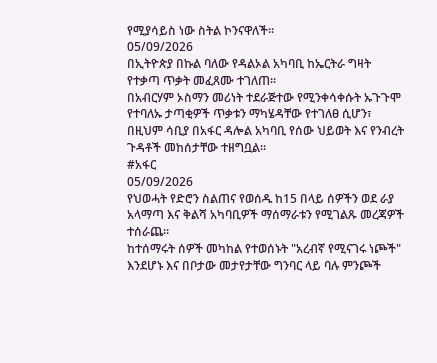የሚያሳይስ ነው ስትል ኮንናዋለች።
05/09/2026
በኢትዮጵያ በኩል ባለው የዳልኦል አካባቢ ከኤርትራ ግዛት የተቃጣ ጥቃት መፈጸሙ ተገለጠ።
በአብርሃም ኦስማን መሪነት ተደራጅተው የሚንቀሳቀሱት ኡጉጉሞ የተባለኡ ታጣቂዎች ጥቃቱን ማካሄዳቸው የተገለፀ ሲሆን፣ በዚህም ሳቢያ በአፋር ዳሎል አካባቢ የሰው ህይወት እና የንብረት ጉዳቶች መከሰታቸው ተዘግቧል።
#አፋር
05/09/2026
የህወሓት የድሮን ስልጠና የወሰዱ ከ15 በላይ ሰዎችን ወደ ራያ አላማጣ እና ቅልሻ አካባቢዎች ማሰማራቱን የሚገልጹ መረጃዎች ተሰራጨ።
ከተሰማሩት ሰዎች መካከል የተወሰኑት "አረብኛ የሚናገሩ ነጮች" እንደሆኑ እና በቦታው መታየታቸው ግንባር ላይ ባሉ ምንጮች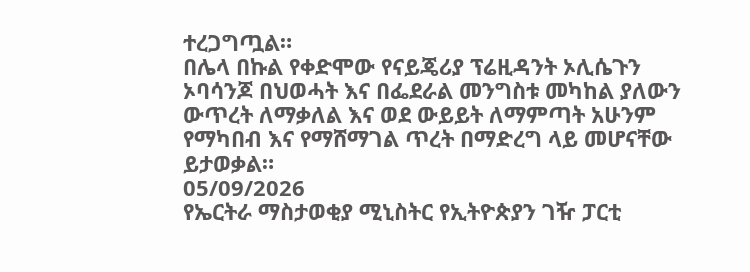ተረጋግጧል።
በሌላ በኩል የቀድሞው የናይጄሪያ ፕሬዚዳንት ኦሊሴጉን ኦባሳንጆ በህወሓት እና በፌደራል መንግስቱ መካከል ያለውን ውጥረት ለማቃለል እና ወደ ውይይት ለማምጣት አሁንም የማካበብ እና የማሸማገል ጥረት በማድረግ ላይ መሆናቸው ይታወቃል።
05/09/2026
የኤርትራ ማስታወቂያ ሚኒስትር የኢትዮጵያን ገዥ ፓርቲ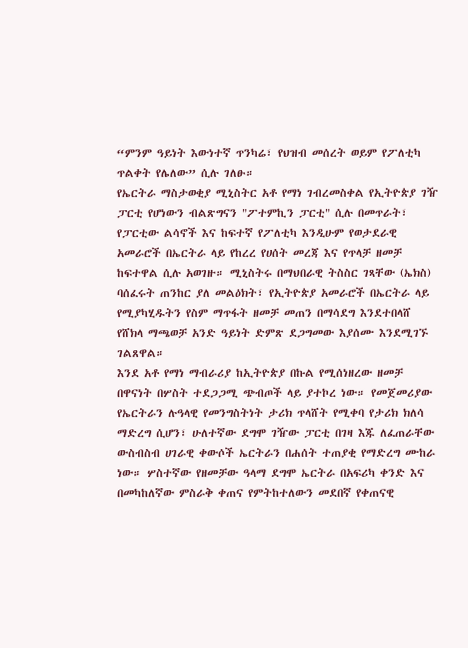“ምንም ዓይነት እውነተኛ ጥንካሬ፣ የህዝብ መሰረት ወይም የፖለቲካ ጥልቀት የሌለው” ሲሉ ገለፁ።
የኤርትራ ማስታወቂያ ሚኒስትር አቶ የማነ ገብረመስቀል የኢትዮጵያ ገዥ ፓርቲ የሆነውን ብልጽግናን "ፖተምኪን ፓርቲ" ሲሉ በመጥራት፣ የፓርቲው ልሳኖች እና ከፍተኛ የፖለቲካ እንዲሁም የወታደራዊ አመራሮች በኤርትራ ላይ የከረረ የሀሰት መረጃ እና የጥላቻ ዘመቻ ከፍተዋል ሲሉ አወገዙ። ሚኒስትሩ በማህበራዊ ትስስር ገጻቸው (ኤክስ) ባሰፈሩት ጠንከር ያለ መልዕክት፣ የኢትዮጵያ አመራሮች በኤርትራ ላይ የሚያካሂዱትን የስም ማጥፋት ዘመቻ መጠን በማሳደግ እንደተበላሸ የሸክላ ማጫወቻ አንድ ዓይነት ድምጽ ደጋግመው እያሰሙ እንደሚገኙ ገልጸዋል።
እንደ አቶ የማነ ማብራሪያ ከኢትዮጵያ በኩል የሚሰነዘረው ዘመቻ በዋናነት በሦስት ተደጋጋሚ ጭብጦች ላይ ያተኮረ ነው። የመጀመሪያው የኤርትራን ሉዓላዊ የመንግስትነት ታሪክ ጥላሸት የሚቀባ የታሪክ ክለሳ ማድረግ ሲሆን፣ ሁለተኛው ደግሞ ገዥው ፓርቲ በገዛ እጁ ለፈጠራቸው ውስብስብ ሀገራዊ ቀውሶች ኤርትራን በሐሰት ተጠያቂ የማድረግ ሙከራ ነው። ሦስተኛው የዘመቻው ዓላማ ደግሞ ኤርትራ በአፍሪካ ቀንድ እና በመካከለኛው ምስራቅ ቀጠና የምትከተለውን መደበኛ የቀጠናዊ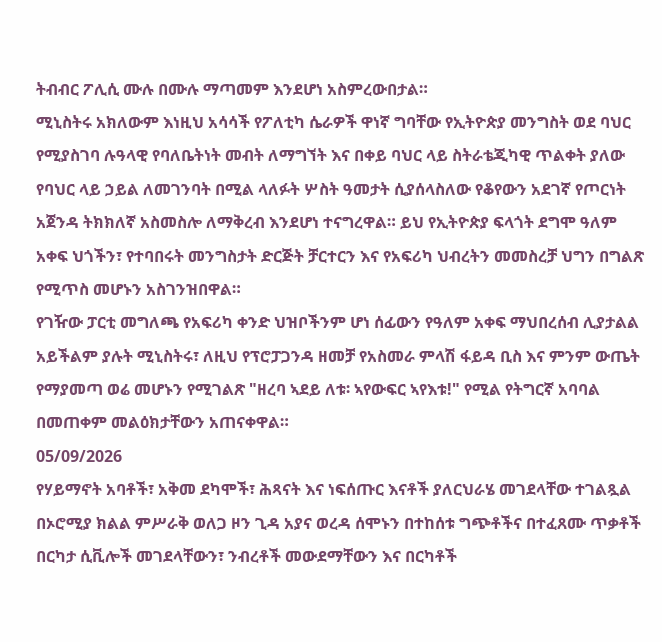ትብብር ፖሊሲ ሙሉ በሙሉ ማጣመም እንደሆነ አስምረውበታል።
ሚኒስትሩ አክለውም እነዚህ አሳሳች የፖለቲካ ሴራዎች ዋነኛ ግባቸው የኢትዮጵያ መንግስት ወደ ባህር የሚያስገባ ሉዓላዊ የባለቤትነት መብት ለማግኘት እና በቀይ ባህር ላይ ስትራቴጂካዊ ጥልቀት ያለው የባህር ላይ ኃይል ለመገንባት በሚል ላለፉት ሦስት ዓመታት ሲያሰላስለው የቆየውን አደገኛ የጦርነት አጀንዳ ትክክለኛ አስመስሎ ለማቅረብ እንደሆነ ተናግረዋል። ይህ የኢትዮጵያ ፍላጎት ደግሞ ዓለም አቀፍ ህጎችን፣ የተባበሩት መንግስታት ድርጅት ቻርተርን እና የአፍሪካ ህብረትን መመስረቻ ህግን በግልጽ የሚጥስ መሆኑን አስገንዝበዋል።
የገዥው ፓርቲ መግለጫ የአፍሪካ ቀንድ ህዝቦችንም ሆነ ሰፊውን የዓለም አቀፍ ማህበረሰብ ሊያታልል አይችልም ያሉት ሚኒስትሩ፣ ለዚህ የፕሮፓጋንዳ ዘመቻ የአስመራ ምላሽ ፋይዳ ቢስ እና ምንም ውጤት የማያመጣ ወሬ መሆኑን የሚገልጽ "ዘረባ ኣደይ ለቱ፡ ኣየውፍር ኣየእቱ!" የሚል የትግርኛ አባባል በመጠቀም መልዕክታቸውን አጠናቀዋል።
05/09/2026
የሃይማኖት አባቶች፣ አቅመ ደካሞች፣ ሕጻናት እና ነፍሰጡር እናቶች ያለርህራሄ መገደላቸው ተገልጿል
በኦሮሚያ ክልል ምሥራቅ ወለጋ ዞን ጊዳ አያና ወረዳ ሰሞኑን በተከሰቱ ግጭቶችና በተፈጸሙ ጥቃቶች በርካታ ሲቪሎች መገደላቸውን፣ ንብረቶች መውደማቸውን እና በርካቶች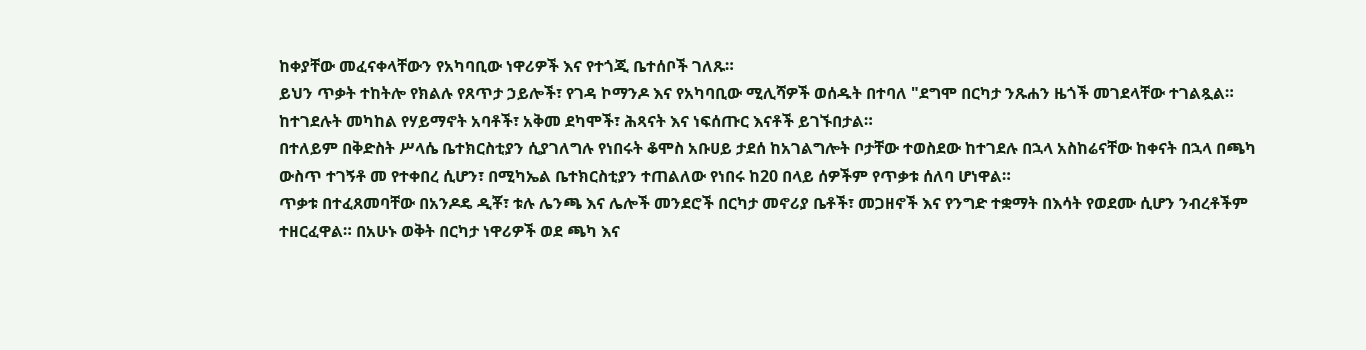ከቀያቸው መፈናቀላቸውን የአካባቢው ነዋሪዎች እና የተጎጂ ቤተሰቦች ገለጹ።
ይህን ጥቃት ተከትሎ የክልሉ የጸጥታ ኃይሎች፣ የገዳ ኮማንዶ እና የአካባቢው ሚሊሻዎች ወሰዱት በተባለ "ደግሞ በርካታ ንጹሐን ዜጎች መገደላቸው ተገልጿል። ከተገደሉት መካከል የሃይማኖት አባቶች፣ አቅመ ደካሞች፣ ሕጻናት እና ነፍሰጡር እናቶች ይገኙበታል።
በተለይም በቅድስት ሥላሴ ቤተክርስቲያን ሲያገለግሉ የነበሩት ቆሞስ አቡሀይ ታደሰ ከአገልግሎት ቦታቸው ተወስደው ከተገደሉ በኋላ አስከሬናቸው ከቀናት በኋላ በጫካ ውስጥ ተገኝቶ መ የተቀበረ ሲሆን፣ በሚካኤል ቤተክርስቲያን ተጠልለው የነበሩ ከ20 በላይ ሰዎችም የጥቃቱ ሰለባ ሆነዋል።
ጥቃቱ በተፈጸመባቸው በአንዶዴ ዲቾ፣ ቱሉ ሌንጫ እና ሌሎች መንደሮች በርካታ መኖሪያ ቤቶች፣ መጋዘኖች እና የንግድ ተቋማት በእሳት የወደሙ ሲሆን ንብረቶችም ተዘርፈዋል። በአሁኑ ወቅት በርካታ ነዋሪዎች ወደ ጫካ እና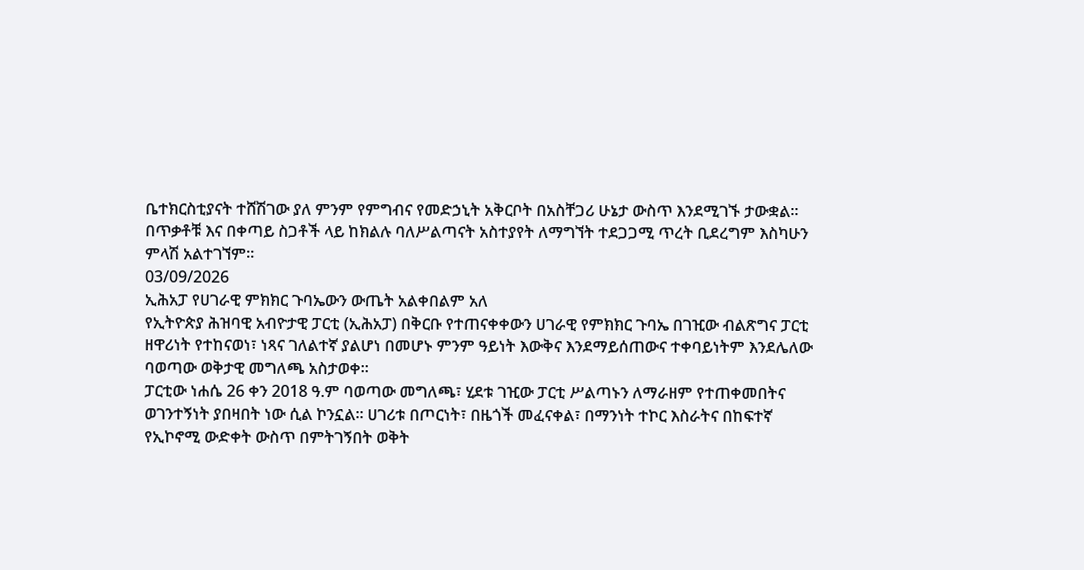ቤተክርስቲያናት ተሸሽገው ያለ ምንም የምግብና የመድኃኒት አቅርቦት በአስቸጋሪ ሁኔታ ውስጥ እንደሚገኙ ታውቋል።
በጥቃቶቹ እና በቀጣይ ስጋቶች ላይ ከክልሉ ባለሥልጣናት አስተያየት ለማግኘት ተደጋጋሚ ጥረት ቢደረግም እስካሁን ምላሽ አልተገኘም።
03/09/2026
ኢሕአፓ የሀገራዊ ምክክር ጉባኤውን ውጤት አልቀበልም አለ
የኢትዮጵያ ሕዝባዊ አብዮታዊ ፓርቲ (ኢሕአፓ) በቅርቡ የተጠናቀቀውን ሀገራዊ የምክክር ጉባኤ በገዢው ብልጽግና ፓርቲ ዘዋሪነት የተከናወነ፣ ነጻና ገለልተኛ ያልሆነ በመሆኑ ምንም ዓይነት እውቅና እንደማይሰጠውና ተቀባይነትም እንደሌለው ባወጣው ወቅታዊ መግለጫ አስታወቀ።
ፓርቲው ነሐሴ 26 ቀን 2018 ዓ.ም ባወጣው መግለጫ፣ ሂደቱ ገዢው ፓርቲ ሥልጣኑን ለማራዘም የተጠቀመበትና ወገንተኝነት ያበዛበት ነው ሲል ኮንኗል። ሀገሪቱ በጦርነት፣ በዜጎች መፈናቀል፣ በማንነት ተኮር እስራትና በከፍተኛ የኢኮኖሚ ውድቀት ውስጥ በምትገኝበት ወቅት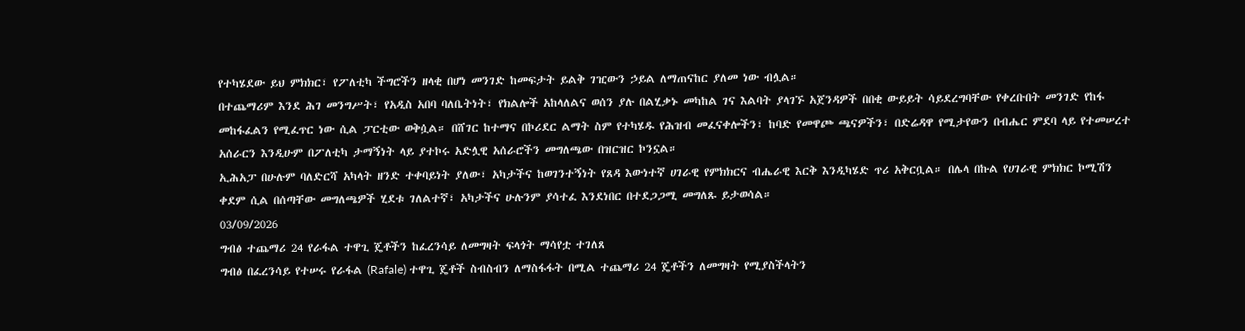የተካሄደው ይህ ምክክር፣ የፖለቲካ ችግሮችን ዘላቂ በሆነ መንገድ ከመፍታት ይልቅ ገዢውን ኃይል ለማጠናከር ያለመ ነው ብሏል።
በተጨማሪም እንደ ሕገ መንግሥት፣ የአዲስ አበባ ባለቤትነት፣ የክልሎች አከላለልና ወሰን ያሉ በልሂቃኑ መካከል ገና እልባት ያላገኙ አጀንዳዎች በበቂ ውይይት ሳይደረግባቸው የቀረቡበት መንገድ የከፋ መከፋፈልን የሚፈጥር ነው ሲል ፓርቲው ወቅሷል። በሸገር ከተማና በኮሪደር ልማት ስም የተካሄዱ የሕዝብ መፈናቀሎችን፣ ከባድ የመዋጮ ጫናዎችን፣ በድሬዳዋ የሚታየውን በብሔር ምደባ ላይ የተመሠረተ አሰራርን እንዲሁም በፖለቲካ ታማኝነት ላይ ያተኮሩ አድሏዊ አሰራሮችን መግለጫው በዝርዝር ኮንኗል።
ኢሕአፓ በሁሉም ባለድርሻ አካላት ዘንድ ተቀባይነት ያለው፣ አካታችና ከወገንተኝነት የጸዳ እውነተኛ ሀገራዊ የምክክርና ብሔራዊ እርቅ እንዲካሄድ ጥሪ አቅርቧል። በሌላ በኩል የሀገራዊ ምክክር ኮሚሽን ቀደም ሲል በሰጣቸው መግለጫዎች ሂደቱ ገለልተኛ፣ አካታችና ሁሉንም ያሳተፈ እንደነበር በተደጋጋሚ መግለጹ ይታወሳል።
03/09/2026
ግብፅ ተጨማሪ 24 የራፋል ተዋጊ ጄቶችን ከፈረንሳይ ለመግዛት ፍላጎት ማሳየቷ ተገለጸ
ግብፅ በፈረንሳይ የተሠሩ የራፋል (Rafale) ተዋጊ ጄቶች ስብስብን ለማስፋፋት በሚል ተጨማሪ 24 ጄቶችን ለመግዛት የሚያስችላትን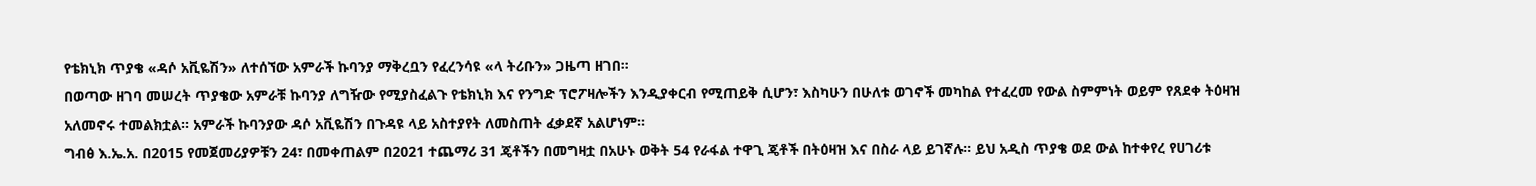የቴክኒክ ጥያቄ «ዳሶ አቪዬሽን» ለተሰኘው አምራች ኩባንያ ማቅረቧን የፈረንሳዩ «ላ ትሪቡን» ጋዜጣ ዘገበ።
በወጣው ዘገባ መሠረት ጥያቄው አምራቹ ኩባንያ ለግዥው የሚያስፈልጉ የቴክኒክ እና የንግድ ፕሮፖዛሎችን እንዲያቀርብ የሚጠይቅ ሲሆን፣ እስካሁን በሁለቱ ወገኖች መካከል የተፈረመ የውል ስምምነት ወይም የጸደቀ ትዕዛዝ አለመኖሩ ተመልክቷል። አምራች ኩባንያው ዳሶ አቪዬሽን በጉዳዩ ላይ አስተያየት ለመስጠት ፈቃደኛ አልሆነም።
ግብፅ እ.ኤ.አ. በ2015 የመጀመሪያዎቹን 24፣ በመቀጠልም በ2021 ተጨማሪ 31 ጄቶችን በመግዛቷ በአሁኑ ወቅት 54 የራፋል ተዋጊ ጄቶች በትዕዛዝ እና በስራ ላይ ይገኛሉ። ይህ አዲስ ጥያቄ ወደ ውል ከተቀየረ የሀገሪቱ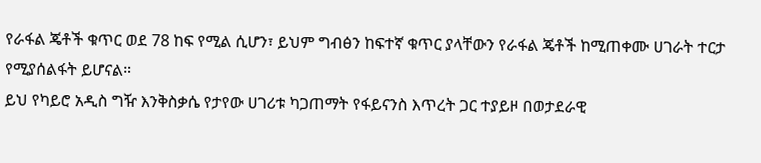የራፋል ጄቶች ቁጥር ወደ 78 ከፍ የሚል ሲሆን፣ ይህም ግብፅን ከፍተኛ ቁጥር ያላቸውን የራፋል ጄቶች ከሚጠቀሙ ሀገራት ተርታ የሚያሰልፋት ይሆናል።
ይህ የካይሮ አዲስ ግዥ እንቅስቃሴ የታየው ሀገሪቱ ካጋጠማት የፋይናንስ እጥረት ጋር ተያይዞ በወታደራዊ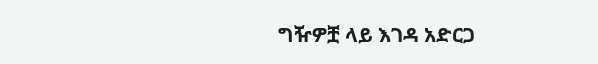ግዥዎቿ ላይ እገዳ አድርጋ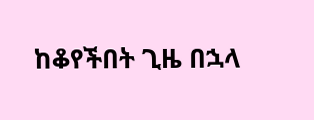ከቆየችበት ጊዜ በኋላ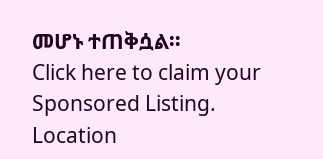መሆኑ ተጠቅሷል።
Click here to claim your Sponsored Listing.
Location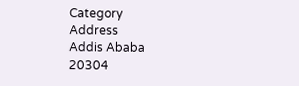Category
Address
Addis Ababa
20304